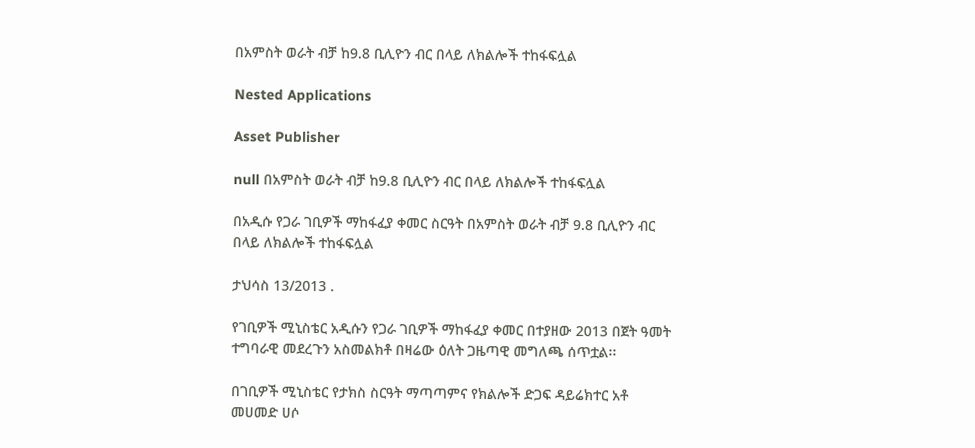በአምስት ወራት ብቻ ከ9.8 ቢሊዮን ብር በላይ ለክልሎች ተከፋፍሏል

Nested Applications

Asset Publisher

null በአምስት ወራት ብቻ ከ9.8 ቢሊዮን ብር በላይ ለክልሎች ተከፋፍሏል

በአዲሱ የጋራ ገቢዎች ማከፋፈያ ቀመር ስርዓት በአምስት ወራት ብቻ 9.8 ቢሊዮን ብር በላይ ለክልሎች ተከፋፍሏል

ታህሳስ 13/2013 .

የገቢዎች ሚኒስቴር አዲሱን የጋራ ገቢዎች ማከፋፈያ ቀመር በተያዘው 2013 በጀት ዓመት ተግባራዊ መደረጉን አስመልክቶ በዛሬው ዕለት ጋዜጣዊ መግለጫ ሰጥቷል፡፡

በገቢዎች ሚኒስቴር የታክስ ስርዓት ማጣጣምና የክልሎች ድጋፍ ዳይሬክተር አቶ መሀመድ ሀሶ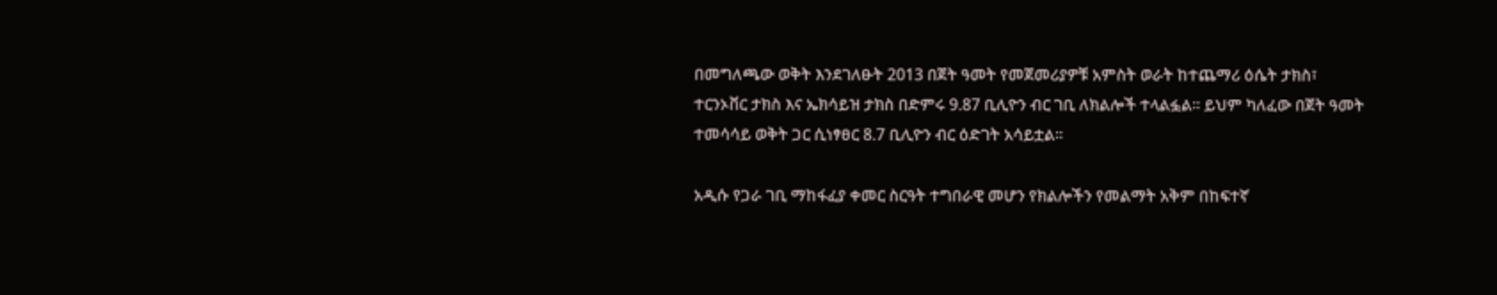በመግለጫው ወቅት እንደገለፁት 2013 በጀት ዓመት የመጀመሪያዎቹ አምስት ወራት ከተጨማሪ ዕሴት ታክስ፣ ተርንኦቨር ታክስ እና ኤክሳይዝ ታክስ በድምሩ 9.87 ቢሊዮን ብር ገቢ ለክልሎች ተላልፏል፡፡ ይህም ካለፈው በጀት ዓመት ተመሳሳይ ወቅት ጋር ሲነፃፀር 8.7 ቢሊዮን ብር ዕድገት አሳይቷል፡፡

አዲሱ የጋራ ገቢ ማከፋፈያ ቀመር ስርዓት ተግበራዊ መሆን የክልሎችን የመልማት አቅም በከፍተኛ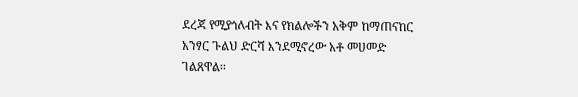ደረጃ የሚያጎለብት እና የክልሎችን አቅም ከማጠናከር አንፃር ጉልህ ድርሻ እንደሚኖረው አቶ መሀመድ ገልጸዋል፡፡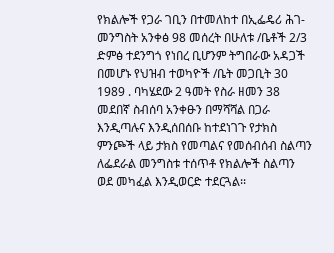የክልሎች የጋራ ገቢን በተመለከተ በኢፌዴሪ ሕገ-መንግስት አንቀፅ 98 መሰረት በሁለቱ /ቤቶች 2/3 ድምፅ ተደንግጎ የነበረ ቢሆንም ትግበራው አዳጋች በመሆኑ የህዝብ ተወካዮች /ቤት መጋቢት 30 1989 . ባካሄደው 2 ዓመት የስራ ዘመን 38 መደበኛ ስብሰባ አንቀፁን በማሻሻል በጋራ እንዲጣሉና እንዲሰበሰቡ ከተደነገጉ የታክስ ምንጮች ላይ ታክስ የመጣልና የመሰብሰብ ስልጣን ለፌደራል መንግስቱ ተሰጥቶ የክልሎች ስልጣን ወደ መካፈል እንዲወርድ ተደርጓል፡፡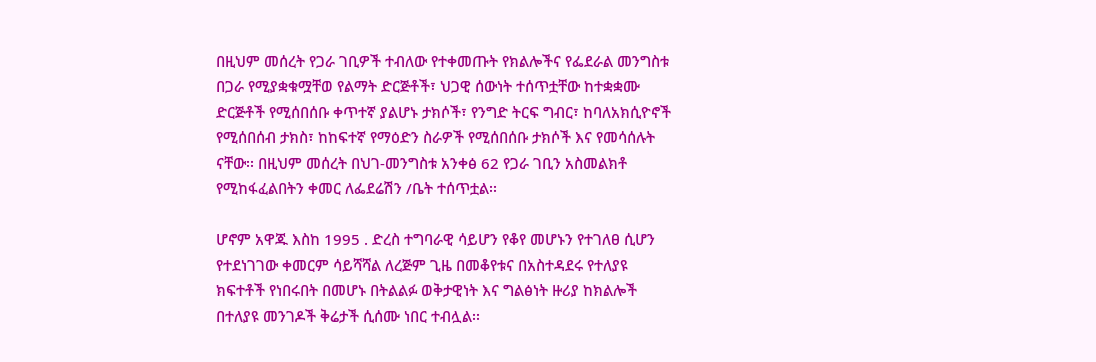በዚህም መሰረት የጋራ ገቢዎች ተብለው የተቀመጡት የክልሎችና የፌደራል መንግስቱ በጋራ የሚያቋቁሟቸወ የልማት ድርጅቶች፣ ህጋዊ ሰውነት ተሰጥቷቸው ከተቋቋሙ ድርጅቶች የሚሰበሰቡ ቀጥተኛ ያልሆኑ ታክሶች፣ የንግድ ትርፍ ግብር፣ ከባለአክሲዮኖች የሚሰበሰብ ታክስ፣ ከከፍተኛ የማዕድን ስራዎች የሚሰበሰቡ ታክሶች እና የመሳሰሉት ናቸው፡፡ በዚህም መሰረት በህገ-መንግስቱ አንቀፅ 62 የጋራ ገቢን አስመልክቶ የሚከፋፈልበትን ቀመር ለፌደሬሽን /ቤት ተሰጥቷል፡፡

ሆኖም አዋጁ እስከ 1995 . ድረስ ተግባራዊ ሳይሆን የቆየ መሆኑን የተገለፀ ሲሆን የተደነገገው ቀመርም ሳይሻሻል ለረጅም ጊዜ በመቆየቱና በአስተዳደሩ የተለያዩ ክፍተቶች የነበሩበት በመሆኑ በትልልፉ ወቅታዊነት እና ግልፅነት ዙሪያ ከክልሎች በተለያዩ መንገዶች ቅሬታች ሲሰሙ ነበር ተብሏል፡፡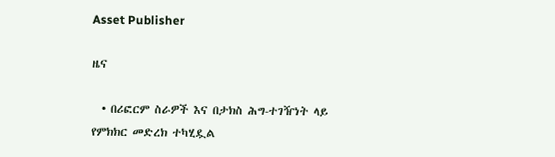Asset Publisher

ዜና

  • በሪፎርም ስራዎች እና በታክስ ሕግ-ተገዥነት ላይ የምክክር መድረክ ተካሂዷል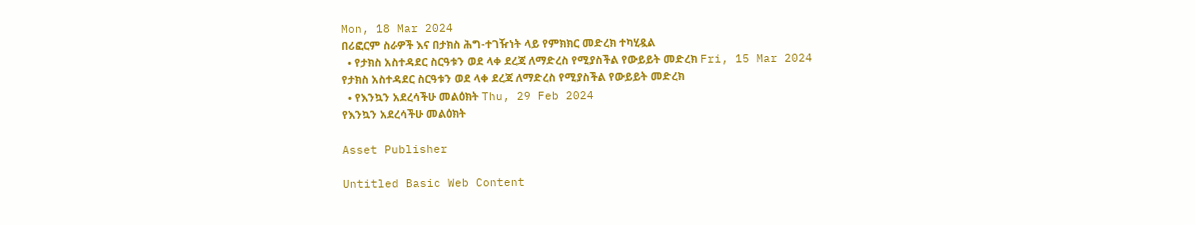Mon, 18 Mar 2024
በሪፎርም ስራዎች እና በታክስ ሕግ-ተገዥነት ላይ የምክክር መድረክ ተካሂዷል
  • የታክስ አስተዳደር ስርዓቱን ወደ ላቀ ደረጃ ለማድረስ የሚያስችል የውይይት መድረክ Fri, 15 Mar 2024
የታክስ አስተዳደር ስርዓቱን ወደ ላቀ ደረጃ ለማድረስ የሚያስችል የውይይት መድረክ
  • የእንኳን አደረሳችሁ መልዕክት Thu, 29 Feb 2024
የእንኳን አደረሳችሁ መልዕክት

Asset Publisher

Untitled Basic Web Content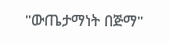"ውጤታማነት በጅማ"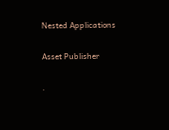Nested Applications

Asset Publisher

.